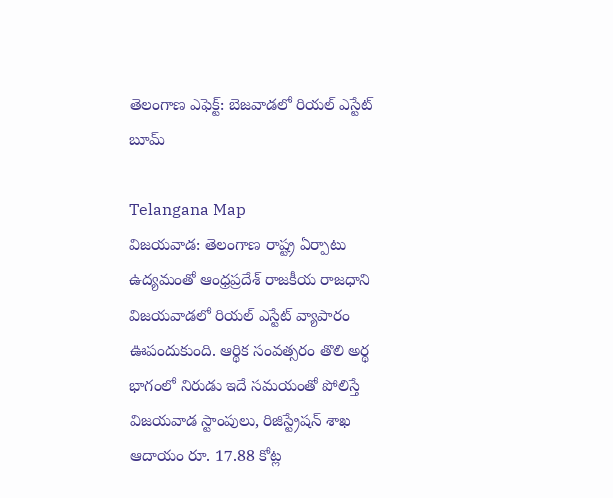తెలంగాణ ఎఫెక్ట్: బెజవాడలో రియల్ ఎస్టేట్ బూమ్

Telangana Map
విజయవాడ: తెలంగాణ రాష్ట్ర ఏర్పాటు ఉద్యమంతో ఆంధ్రప్రదేశ్ రాజకీయ రాజధాని విజయవాడలో రియల్ ఎస్టేట్ వ్యాపారం ఊపందుకుంది. ఆర్థిక సంవత్సరం తొలి అర్థ భాగంలో నిరుడు ఇదే సమయంతో పోలిస్తే విజయవాడ స్టాంపులు, రిజిస్ట్రేషన్ శాఖ ఆదాయం రూ. 17.88 కోట్ల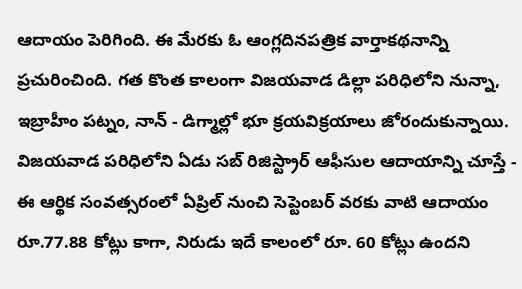ఆదాయం పెరిగింది. ఈ మేరకు ఓ ఆంగ్లదినపత్రిక వార్తాకథనాన్ని ప్రచురించింది. గత కొంత కాలంగా విజయవాడ డిల్లా పరిధిలోని నున్నా, ఇబ్రాహీం పట్నం, నాన్ - డిగ్మాల్లో భూ క్రయవిక్రయాలు జోరందుకున్నాయి. విజయవాడ పరిధిలోని ఏడు సబ్ రిజిస్ట్రార్ ఆఫీసుల ఆదాయాన్ని చూస్తే - ఈ ఆర్థిక సంవత్సరంలో ఏప్రిల్ నుంచి సెప్టెంబర్ వరకు వాటి ఆదాయం రూ.77.88 కోట్లు కాగా, నిరుడు ఇదే కాలంలో రూ. 60 కోట్లు ఉందని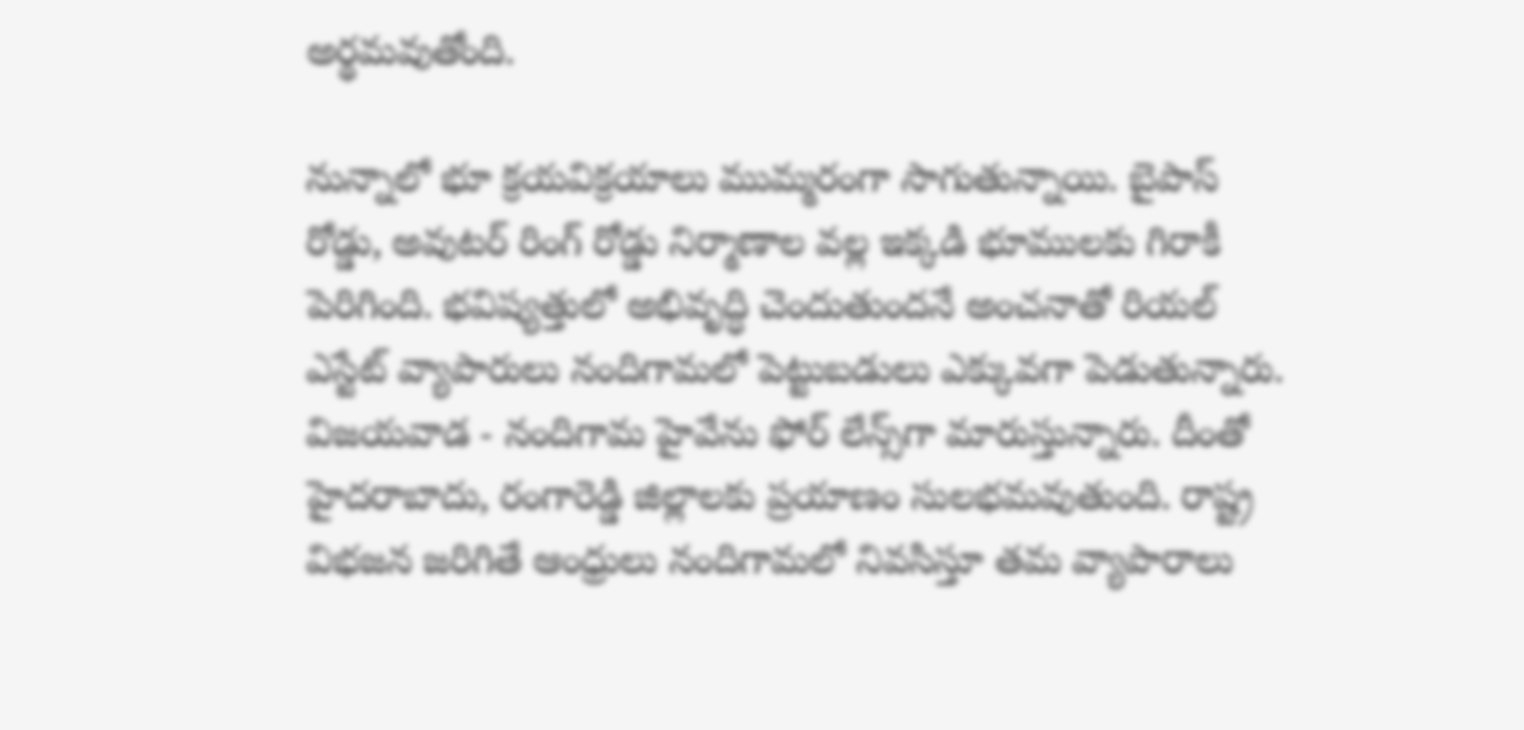అర్థమవుతోంది.

నున్నాలో భూ క్రయవిక్రయాలు ముమ్మరంగా సాగుతున్నాయి. బైపాస్ రోడ్డు, అవుటర్ రింగ్ రోడ్డు నిర్మాణాల వల్ల ఇక్కడి భూములకు గిరాకీ పెరిగింది. భవిష్యత్తులో అభివృద్ధి చెందుతుందనే అంచనాతో రియల్ ఎస్టేట్ వ్యాపారులు నందిగామలో పెట్టుబడులు ఎక్కువగా పెడుతున్నారు. విజయవాడ - నందిగామ హైవేను ఫోర్ లేన్స్‌గా మారుస్తున్నారు. దీంతో హైదరాబాదు, రంగారెడ్డి జిల్లాలకు ప్రయాణం సులభమవుతుంది. రాష్ట్ర విభజన జరిగితే ఆంధ్రులు నందిగామలో నివసిస్తూ తమ వ్యాపారాలు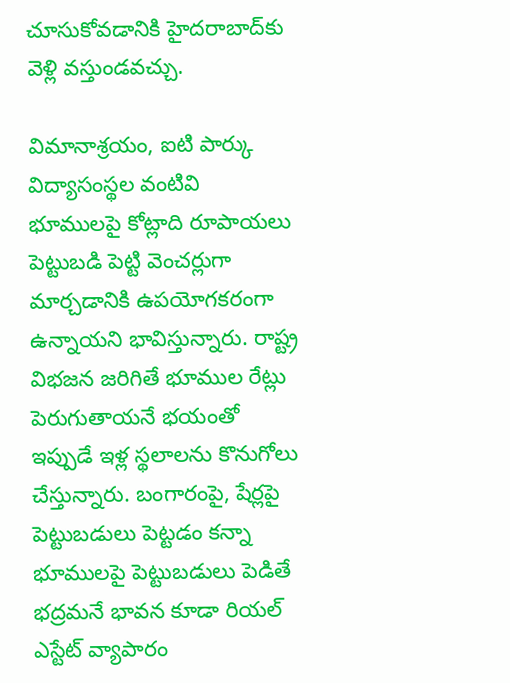చూసుకోవడానికి హైదరాబాద్‌కు వెళ్లి వస్తుండవచ్చు.

విమానాశ్రయం, ఐటి పార్కు విద్యాసంస్థల వంటివి భూములపై కోట్లాది రూపాయలు పెట్టుబడి పెట్టి వెంచర్లుగా మార్చడానికి ఉపయోగకరంగా ఉన్నాయని భావిస్తున్నారు. రాష్ట్ర విభజన జరిగితే భూముల రేట్లు పెరుగుతాయనే భయంతో ఇప్పుడే ఇళ్ల స్థలాలను కొనుగోలు చేస్తున్నారు. బంగారంపై, షేర్లపై పెట్టుబడులు పెట్టడం కన్నా భూములపై పెట్టుబడులు పెడితే భద్రమనే భావన కూడా రియల్ ఎస్టేట్ వ్యాపారం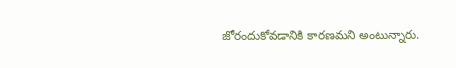జోరందుకోవడానికి కారణమని అంటున్నారు.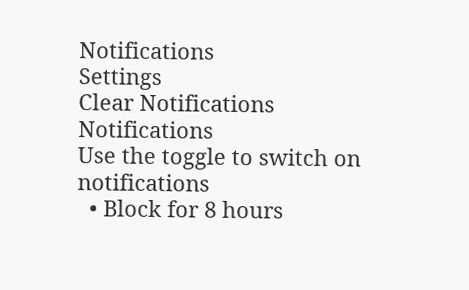Notifications
Settings
Clear Notifications
Notifications
Use the toggle to switch on notifications
  • Block for 8 hours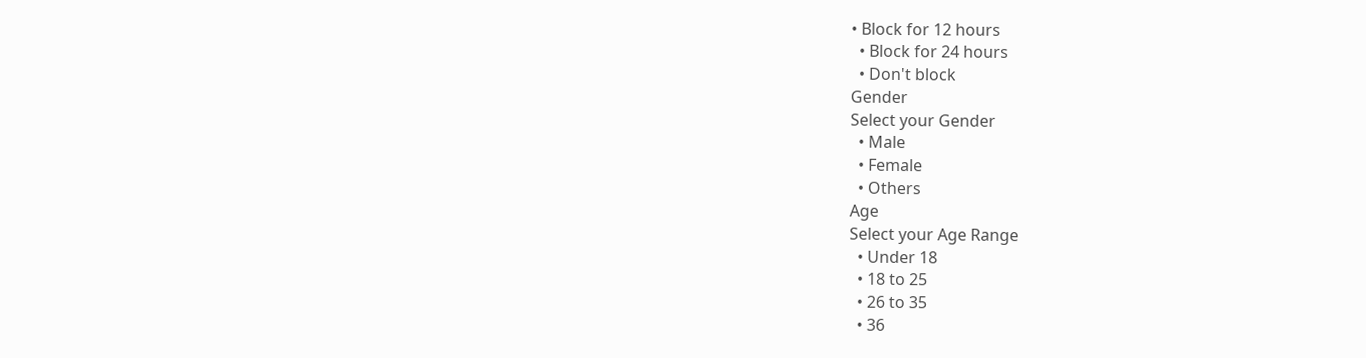• Block for 12 hours
  • Block for 24 hours
  • Don't block
Gender
Select your Gender
  • Male
  • Female
  • Others
Age
Select your Age Range
  • Under 18
  • 18 to 25
  • 26 to 35
  • 36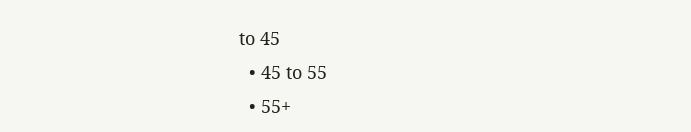to 45
  • 45 to 55
  • 55+